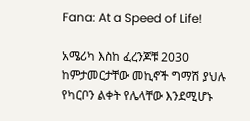Fana: At a Speed of Life!

አሜሪካ እስከ ፈረንጆቹ 2030 ከምታመርታቸው መኪኖች ግማሽ ያህሉ የካርቦን ልቀት የሌላቸው እንደሚሆኑ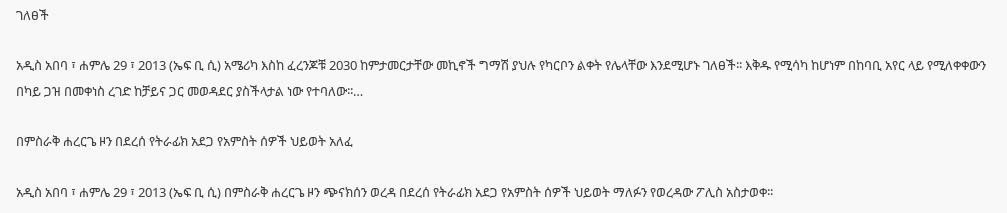ገለፀች

አዲስ አበባ ፣ ሐምሌ 29 ፣ 2013 (ኤፍ ቢ ሲ) አሜሪካ እስከ ፈረንጆቹ 2030 ከምታመርታቸው መኪኖች ግማሽ ያህሉ የካርቦን ልቀት የሌላቸው እንደሚሆኑ ገለፀች፡፡ እቅዱ የሚሳካ ከሆነም በከባቢ አየር ላይ የሚለቀቀውን በካይ ጋዝ በመቀነስ ረገድ ከቻይና ጋር መወዳደር ያስችላታል ነው የተባለው፡፡…

በምስራቅ ሐረርጌ ዞን በደረሰ የትራፊክ አደጋ የአምስት ሰዎች ህይወት አለፈ

አዲስ አበባ ፣ ሐምሌ 29 ፣ 2013 (ኤፍ ቢ ሲ) በምስራቅ ሐረርጌ ዞን ጭናክሰን ወረዳ በደረሰ የትራፊክ አደጋ የአምስት ሰዎች ህይወት ማለፉን የወረዳው ፖሊስ አስታወቀ፡፡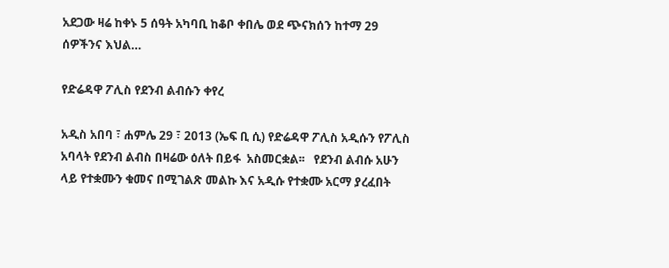አደጋው ዛሬ ከቀኑ 5 ሰዓት አካባቢ ከቆቦ ቀበሌ ወደ ጭናክሰን ከተማ 29 ሰዎችንና እህል…

የድሬዳዋ ፖሊስ የደንብ ልብሱን ቀየረ

አዲስ አበባ ፣ ሐምሌ 29 ፣ 2013 (ኤፍ ቢ ሲ) የድሬዳዋ ፖሊስ አዲሱን የፖሊስ አባላት የደንብ ልብስ በዛሬው ዕለት በይፋ  አስመርቋል፡፡   የደንብ ልብሱ አሁን ላይ የተቋሙን ቁመና በሚገልጽ መልኩ እና አዲሱ የተቋሙ አርማ ያረፈበት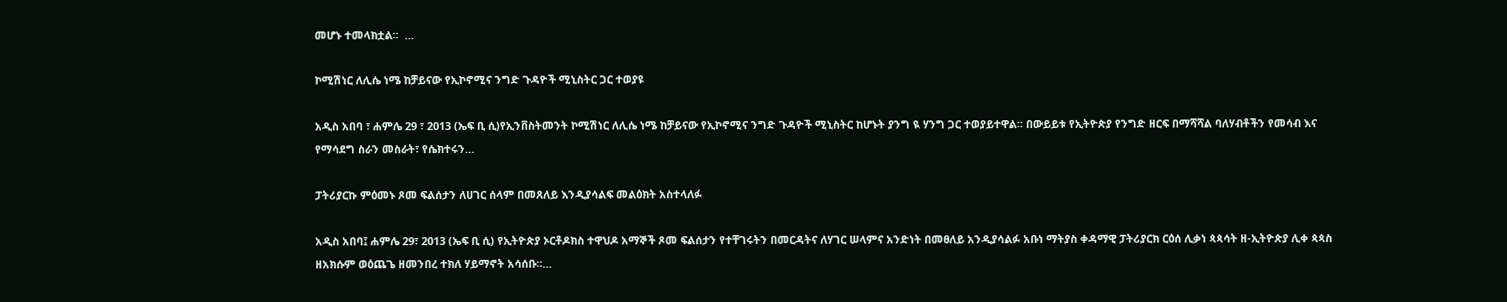መሆኑ ተመላክቷል፡፡  …

ኮሚሽነር ለሊሴ ነሜ ከቻይናው የኢኮኖሚና ንግድ ጉዳዮች ሚኒስትር ጋር ተወያዩ

አዲስ አበባ ፣ ሐምሌ 29 ፣ 2013 (ኤፍ ቢ ሲ)የኢንቨስትመንት ኮሚሽነር ለሊሴ ነሜ ከቻይናው የኢኮኖሚና ንግድ ጉዳዮች ሚኒስትር ከሆኑት ያንግ ዪ ሃንግ ጋር ተወያይተዋል፡፡ በውይይቱ የኢትዮጵያ የንግድ ዘርፍ በማሻሻል ባለሃብቶችን የመሳብ እና የማሳደግ ስራን መስራት፣ የሴክተሩን…

ፓትሪያርኩ ምዕመኑ ጾመ ፍልሰታን ለሀገር ሰላም በመጸለይ እንዲያሳልፍ መልዕክት አስተላለፉ

አዲስ አበባ፤ ሐምሌ 29፣ 2013 (ኤፍ ቢ ሲ) የኢትዮጵያ ኦርቶዶክስ ተዋህዶ አማኞች ጾመ ፍልሰታን የተቸገሩትን በመርዳትና ለሃገር ሠላምና አንድነት በመፀለይ አንዲያሳልፉ አቡነ ማትያስ ቀዳማዊ ፓትሪያርክ ርዕሰ ሊቃነ ጳጳሳት ዘ-ኢትዮጵያ ሊቀ ጳጳስ ዘአክሱም ወዕጨጌ ዘመንበረ ተክለ ሃይማኖት አሳሰቡ።…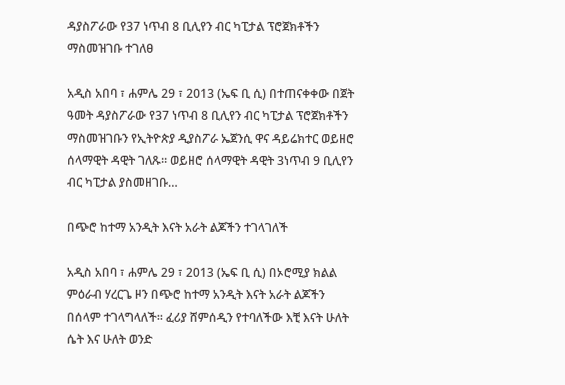ዳያስፖራው የ37 ነጥብ 8 ቢሊየን ብር ካፒታል ፕሮጀክቶችን ማስመዝገቡ ተገለፀ

አዲስ አበባ ፣ ሐምሌ 29 ፣ 2013 (ኤፍ ቢ ሲ) በተጠናቀቀው በጀት ዓመት ዳያስፖራው የ37 ነጥብ 8 ቢሊየን ብር ካፒታል ፕሮጀክቶችን ማስመዝገቡን የኢትዮጵያ ዲያስፖራ ኤጀንሲ ዋና ዳይሬክተር ወይዘሮ ሰላማዊት ዳዊት ገለጹ። ወይዘሮ ሰላማዊት ዳዊት 3ነጥብ 9 ቢሊየን ብር ካፒታል ያስመዘገቡ…

በጭሮ ከተማ አንዲት እናት አራት ልጆችን ተገላገለች

አዲስ አበባ ፣ ሐምሌ 29 ፣ 2013 (ኤፍ ቢ ሲ) በኦሮሚያ ክልል ምዕራብ ሃረርጌ ዞን በጭሮ ከተማ አንዲት እናት አራት ልጆችን በሰላም ተገላግላለች፡፡ ፈሪያ ሸምሰዲን የተባለችው እቺ እናት ሁለት ሴት እና ሁለት ወንድ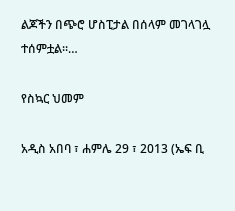ልጆችን በጭሮ ሆስፒታል በሰላም መገላገሏ ተሰምቷል፡፡…

የስኳር ህመም

አዲስ አበባ ፣ ሐምሌ 29 ፣ 2013 (ኤፍ ቢ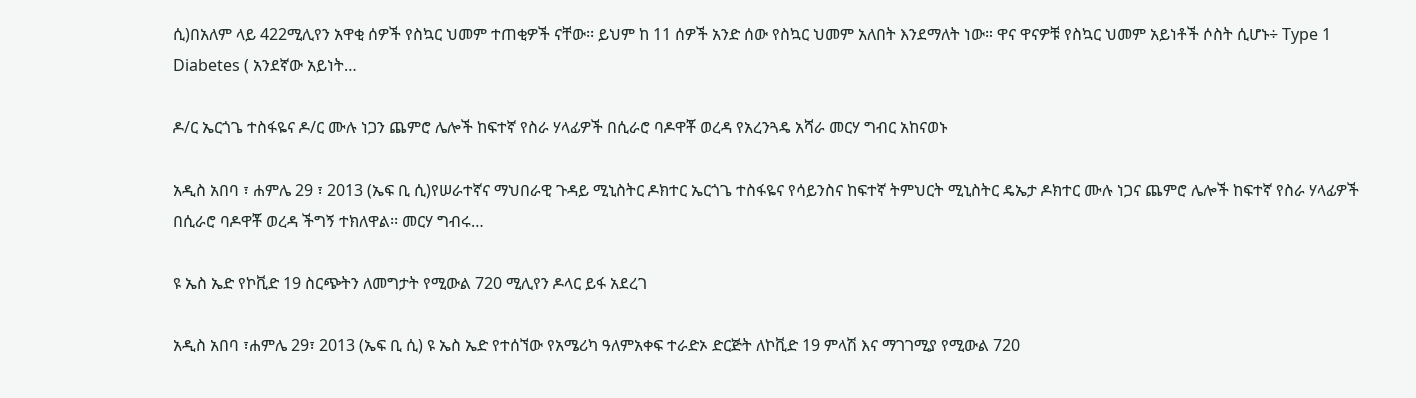ሲ)በአለም ላይ 422ሚሊየን አዋቂ ሰዎች የስኳር ህመም ተጠቂዎች ናቸው፡፡ ይህም ከ 11 ሰዎች አንድ ሰው የስኳር ህመም አለበት እንደማለት ነው። ዋና ዋናዎቹ የስኳር ህመም አይነቶች ሶስት ሲሆኑ÷ Type 1 Diabetes ( አንደኛው አይነት…

ዶ/ር ኤርጎጌ ተስፋዬና ዶ/ር ሙሉ ነጋን ጨምሮ ሌሎች ከፍተኛ የስራ ሃላፊዎች በሲራሮ ባዶዋቾ ወረዳ የአረንጓዴ አሻራ መርሃ ግብር አከናወኑ

አዲስ አበባ ፣ ሐምሌ 29 ፣ 2013 (ኤፍ ቢ ሲ)የሠራተኛና ማህበራዊ ጉዳይ ሚኒስትር ዶክተር ኤርጎጌ ተስፋዬና የሳይንስና ከፍተኛ ትምህርት ሚኒስትር ዴኤታ ዶክተር ሙሉ ነጋና ጨምሮ ሌሎች ከፍተኛ የስራ ሃላፊዎች በሲራሮ ባዶዋቾ ወረዳ ችግኝ ተክለዋል፡፡ መርሃ ግብሩ…

ዩ ኤስ ኤድ የኮቪድ 19 ስርጭትን ለመግታት የሚውል 720 ሚሊየን ዶላር ይፋ አደረገ

አዲስ አበባ ፣ሐምሌ 29፣ 2013 (ኤፍ ቢ ሲ) ዩ ኤስ ኤድ የተሰኘው የአሜሪካ ዓለምአቀፍ ተራድኦ ድርጅት ለኮቪድ 19 ምላሽ እና ማገገሚያ የሚውል 720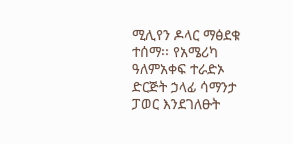ሚሊየን ዶላር ማፅደቁ ተሰማ፡፡ የአሜሪካ ዓለምአቀፍ ተራድኦ ድርጅት ኃላፊ ሳማንታ ፓወር እንደገለፁት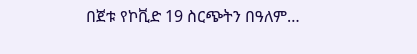በጀቱ የኮቪድ 19 ስርጭትን በዓለም…